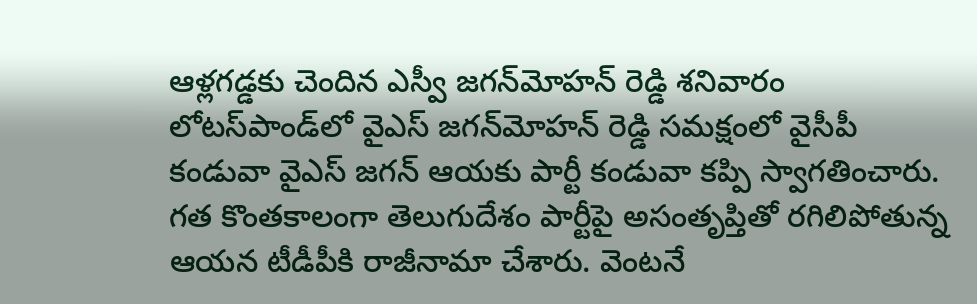ఆళ్లగడ్డకు చెందిన ఎస్వీ జగన్‌మోహన్ రెడ్డి శనివారం లోటస్‌పాండ్‌లో వైఎస్‌ జగన్‌మోహన్‌ రెడ్డి సమక్షంలో వైసీపీ కండువా వైఎస్ జగన్ ఆయకు పార్టీ కండువా కప్పి స్వాగతించారు. గత కొంతకాలంగా తెలుగుదేశం పార్టీపై అసంతృప్తితో రగిలిపోతున్న ఆయన టీడీపీకి రాజీనామా చేశారు. వెంటనే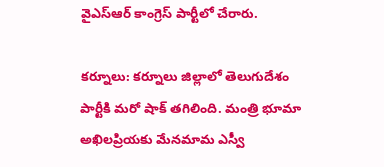వైఎస్ఆర్ కాంగ్రెస్ పార్టీలో చేరారు.

కర్నూలు: కర్నూలు జిల్లాలో తెలుగుదేశం పార్టీకి మరో షాక్ తగిలింది. మంత్రి భూమా అఖిలప్రియకు మేనమామ ఎస్వీ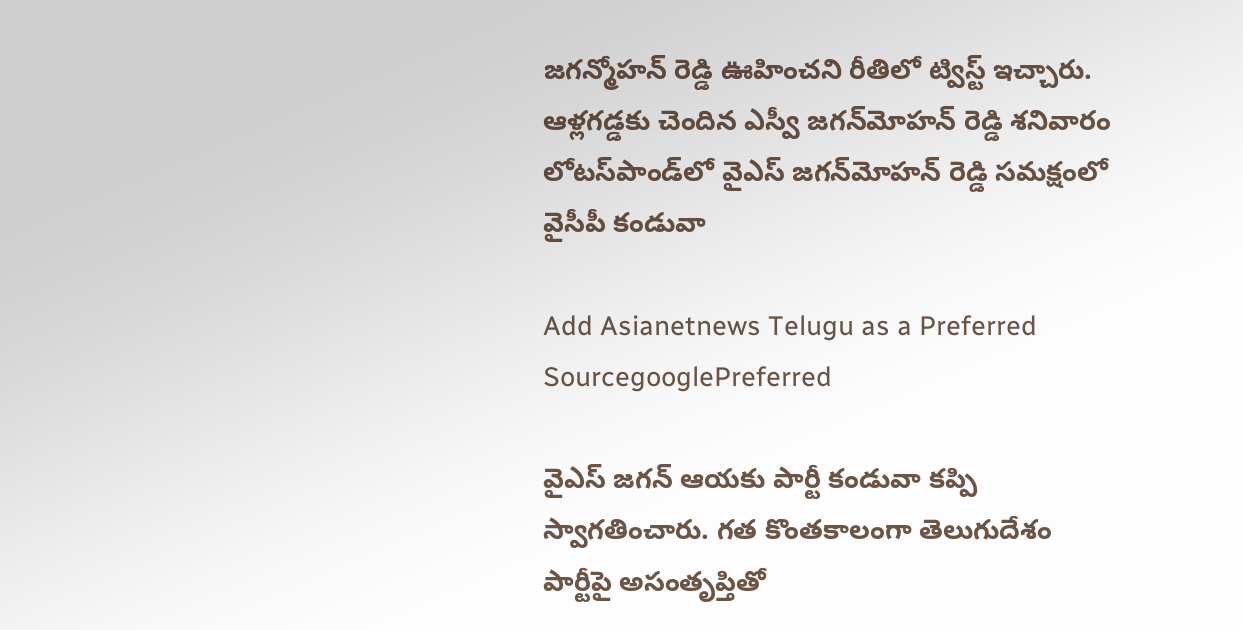జగన్మోహన్ రెడ్డి ఊహించని రీతిలో ట్విస్ట్ ఇచ్చారు. ఆళ్లగడ్డకు చెందిన ఎస్వీ జగన్‌మోహన్ రెడ్డి శనివారం లోటస్‌పాండ్‌లో వైఎస్‌ జగన్‌మోహన్‌ రెడ్డి సమక్షంలో వైసీపీ కండువా

Add Asianetnews Telugu as a Preferred SourcegooglePreferred

వైఎస్ జగన్ ఆయకు పార్టీ కండువా కప్పి స్వాగతించారు. గత కొంతకాలంగా తెలుగుదేశం పార్టీపై అసంతృప్తితో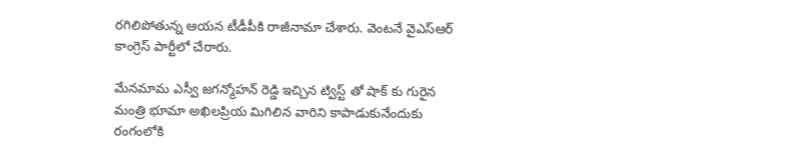రగిలిపోతున్న ఆయన టీడీపీకి రాజీనామా చేశారు. వెంటనే వైఎస్ఆర్ కాంగ్రెస్ పార్టీలో చేరారు.

మేనమామ ఎస్వీ జగన్మోహన్ రెడ్డి ఇచ్చిన ట్విస్ట్ తో షాక్ కు గురైన మంత్రి భూమా అఖిలప్రియ మిగిలిన వారిని కాపాడుకునేందుకు రంగంలోకి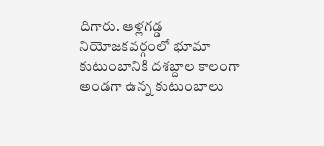దిగారు. ఆళ్లగడ్డ నియోజకవర్గంలో భూమా కుటుంబానికి దశబ్దాల కాలంగా అండగా ఉన్న కుటుంబాలు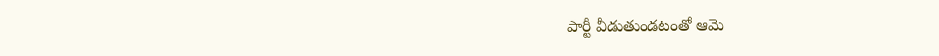పార్టీ వీడుతుండటంతో ఆమె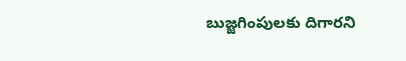బుజ్జగింపులకు దిగారని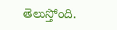తెలుస్తోంది.